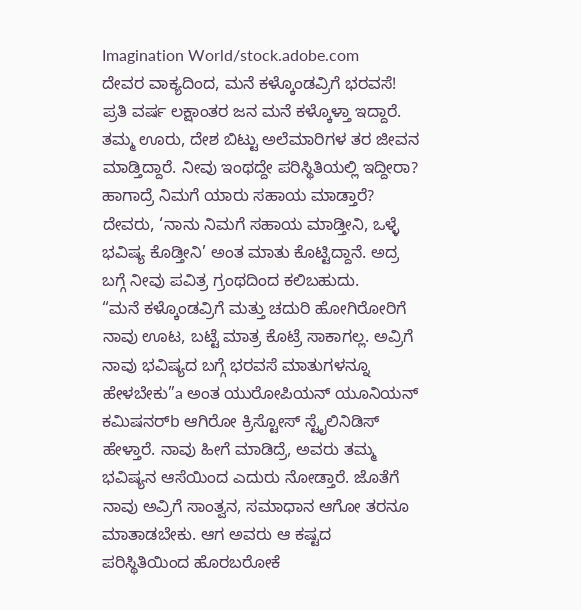Imagination World/stock.adobe.com
ದೇವರ ವಾಕ್ಯದಿಂದ, ಮನೆ ಕಳ್ಕೊಂಡವ್ರಿಗೆ ಭರವಸೆ!
ಪ್ರತಿ ವರ್ಷ ಲಕ್ಷಾಂತರ ಜನ ಮನೆ ಕಳ್ಕೊಳ್ತಾ ಇದ್ದಾರೆ. ತಮ್ಮ ಊರು, ದೇಶ ಬಿಟ್ಟು ಅಲೆಮಾರಿಗಳ ತರ ಜೀವನ ಮಾಡ್ತಿದ್ದಾರೆ. ನೀವು ಇಂಥದ್ದೇ ಪರಿಸ್ಥಿತಿಯಲ್ಲಿ ಇದ್ದೀರಾ? ಹಾಗಾದ್ರೆ ನಿಮಗೆ ಯಾರು ಸಹಾಯ ಮಾಡ್ತಾರೆ? ದೇವರು, ‘ನಾನು ನಿಮಗೆ ಸಹಾಯ ಮಾಡ್ತೀನಿ, ಒಳ್ಳೆ ಭವಿಷ್ಯ ಕೊಡ್ತೀನಿ’ ಅಂತ ಮಾತು ಕೊಟ್ಟಿದ್ದಾನೆ. ಅದ್ರ ಬಗ್ಗೆ ನೀವು ಪವಿತ್ರ ಗ್ರಂಥದಿಂದ ಕಲಿಬಹುದು.
“ಮನೆ ಕಳ್ಕೊಂಡವ್ರಿಗೆ ಮತ್ತು ಚದುರಿ ಹೋಗಿರೋರಿಗೆ ನಾವು ಊಟ, ಬಟ್ಟೆ ಮಾತ್ರ ಕೊಟ್ರೆ ಸಾಕಾಗಲ್ಲ. ಅವ್ರಿಗೆ ನಾವು ಭವಿಷ್ಯದ ಬಗ್ಗೆ ಭರವಸೆ ಮಾತುಗಳನ್ನೂ ಹೇಳಬೇಕು”a ಅಂತ ಯುರೋಪಿಯನ್ ಯೂನಿಯನ್ ಕಮಿಷನರ್b ಆಗಿರೋ ಕ್ರಿಸ್ಟೋಸ್ ಸ್ಟೈಲಿನಿಡಿಸ್ ಹೇಳ್ತಾರೆ. ನಾವು ಹೀಗೆ ಮಾಡಿದ್ರೆ, ಅವರು ತಮ್ಮ ಭವಿಷ್ಯನ ಆಸೆಯಿಂದ ಎದುರು ನೋಡ್ತಾರೆ. ಜೊತೆಗೆ ನಾವು ಅವ್ರಿಗೆ ಸಾಂತ್ವನ, ಸಮಾಧಾನ ಆಗೋ ತರನೂ ಮಾತಾಡಬೇಕು. ಆಗ ಅವರು ಆ ಕಷ್ಟದ ಪರಿಸ್ಥಿತಿಯಿಂದ ಹೊರಬರೋಕೆ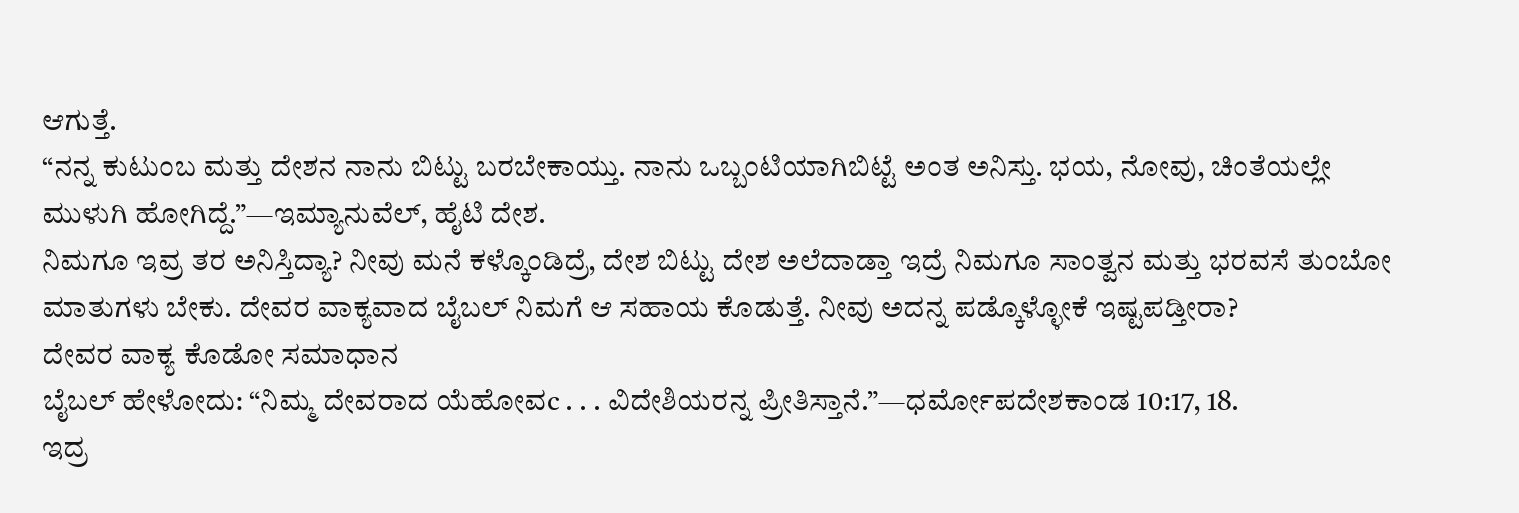ಆಗುತ್ತೆ.
“ನನ್ನ ಕುಟುಂಬ ಮತ್ತು ದೇಶನ ನಾನು ಬಿಟ್ಟು ಬರಬೇಕಾಯ್ತು. ನಾನು ಒಬ್ಬಂಟಿಯಾಗಿಬಿಟ್ಟೆ ಅಂತ ಅನಿಸ್ತು. ಭಯ, ನೋವು, ಚಿಂತೆಯಲ್ಲೇ ಮುಳುಗಿ ಹೋಗಿದ್ದೆ.”—ಇಮ್ಯಾನುವೆಲ್, ಹೈಟಿ ದೇಶ.
ನಿಮಗೂ ಇವ್ರ ತರ ಅನಿಸ್ತಿದ್ಯಾ? ನೀವು ಮನೆ ಕಳ್ಕೊಂಡಿದ್ರೆ, ದೇಶ ಬಿಟ್ಟು ದೇಶ ಅಲೆದಾಡ್ತಾ ಇದ್ರೆ ನಿಮಗೂ ಸಾಂತ್ವನ ಮತ್ತು ಭರವಸೆ ತುಂಬೋ ಮಾತುಗಳು ಬೇಕು. ದೇವರ ವಾಕ್ಯವಾದ ಬೈಬಲ್ ನಿಮಗೆ ಆ ಸಹಾಯ ಕೊಡುತ್ತೆ. ನೀವು ಅದನ್ನ ಪಡ್ಕೊಳ್ಳೋಕೆ ಇಷ್ಟಪಡ್ತೀರಾ?
ದೇವರ ವಾಕ್ಯ ಕೊಡೋ ಸಮಾಧಾನ
ಬೈಬಲ್ ಹೇಳೋದು: “ನಿಮ್ಮ ದೇವರಾದ ಯೆಹೋವc . . . ವಿದೇಶಿಯರನ್ನ ಪ್ರೀತಿಸ್ತಾನೆ.”—ಧರ್ಮೋಪದೇಶಕಾಂಡ 10:17, 18.
ಇದ್ರ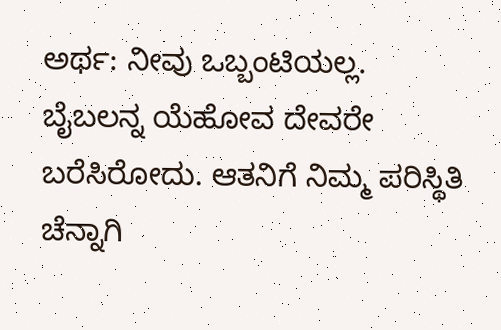ಅರ್ಥ: ನೀವು ಒಬ್ಬಂಟಿಯಲ್ಲ. ಬೈಬಲನ್ನ ಯೆಹೋವ ದೇವರೇ ಬರೆಸಿರೋದು. ಆತನಿಗೆ ನಿಮ್ಮ ಪರಿಸ್ಥಿತಿ ಚೆನ್ನಾಗಿ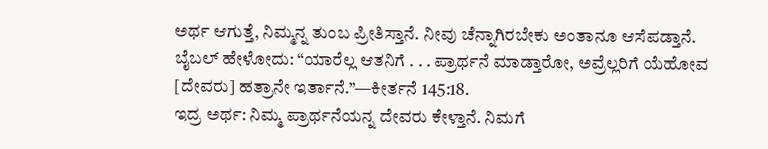ಅರ್ಥ ಆಗುತ್ತೆ, ನಿಮ್ಮನ್ನ ತುಂಬ ಪ್ರೀತಿಸ್ತಾನೆ. ನೀವು ಚೆನ್ನಾಗಿರಬೇಕು ಅಂತಾನೂ ಆಸೆಪಡ್ತಾನೆ.
ಬೈಬಲ್ ಹೇಳೋದು: “ಯಾರೆಲ್ಲ ಆತನಿಗೆ . . . ಪ್ರಾರ್ಥನೆ ಮಾಡ್ತಾರೋ, ಅವ್ರೆಲ್ಲರಿಗೆ ಯೆಹೋವ [ದೇವರು] ಹತ್ರಾನೇ ಇರ್ತಾನೆ.”—ಕೀರ್ತನೆ 145:18.
ಇದ್ರ ಅರ್ಥ: ನಿಮ್ಮ ಪ್ರಾರ್ಥನೆಯನ್ನ ದೇವರು ಕೇಳ್ತಾನೆ. ನಿಮಗೆ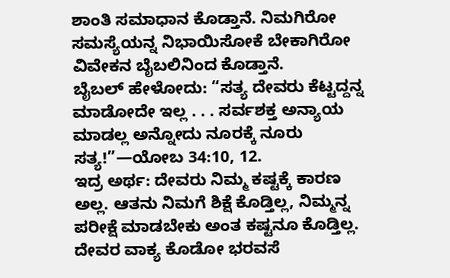ಶಾಂತಿ ಸಮಾಧಾನ ಕೊಡ್ತಾನೆ. ನಿಮಗಿರೋ ಸಮಸ್ಯೆಯನ್ನ ನಿಭಾಯಿಸೋಕೆ ಬೇಕಾಗಿರೋ ವಿವೇಕನ ಬೈಬಲಿನಿಂದ ಕೊಡ್ತಾನೆ.
ಬೈಬಲ್ ಹೇಳೋದು: “ಸತ್ಯ ದೇವರು ಕೆಟ್ಟದ್ದನ್ನ ಮಾಡೋದೇ ಇಲ್ಲ . . . ಸರ್ವಶಕ್ತ ಅನ್ಯಾಯ ಮಾಡಲ್ಲ ಅನ್ನೋದು ನೂರಕ್ಕೆ ನೂರು ಸತ್ಯ!”—ಯೋಬ 34:10, 12.
ಇದ್ರ ಅರ್ಥ: ದೇವರು ನಿಮ್ಮ ಕಷ್ಟಕ್ಕೆ ಕಾರಣ ಅಲ್ಲ. ಆತನು ನಿಮಗೆ ಶಿಕ್ಷೆ ಕೊಡ್ತಿಲ್ಲ, ನಿಮ್ಮನ್ನ ಪರೀಕ್ಷೆ ಮಾಡಬೇಕು ಅಂತ ಕಷ್ಟನೂ ಕೊಡ್ತಿಲ್ಲ.
ದೇವರ ವಾಕ್ಯ ಕೊಡೋ ಭರವಸೆ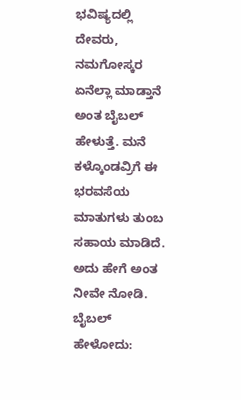ಭವಿಷ್ಯದಲ್ಲಿ ದೇವರು, ನಮಗೋಸ್ಕರ ಏನೆಲ್ಲಾ ಮಾಡ್ತಾನೆ ಅಂತ ಬೈಬಲ್ ಹೇಳುತ್ತೆ. ಮನೆ ಕಳ್ಕೊಂಡವ್ರಿಗೆ ಈ ಭರವಸೆಯ ಮಾತುಗಳು ತುಂಬ ಸಹಾಯ ಮಾಡಿದೆ. ಅದು ಹೇಗೆ ಅಂತ ನೀವೇ ನೋಡಿ.
ಬೈಬಲ್ ಹೇಳೋದು: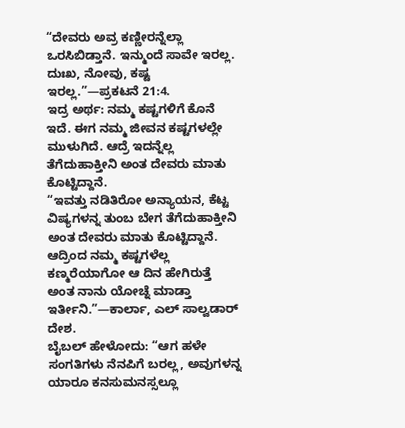“ದೇವರು ಅವ್ರ ಕಣ್ಣೀರನ್ನೆಲ್ಲಾ ಒರಸಿಬಿಡ್ತಾನೆ. ಇನ್ಮುಂದೆ ಸಾವೇ ಇರಲ್ಲ. ದುಃಖ, ನೋವು, ಕಷ್ಟ ಇರಲ್ಲ.”—ಪ್ರಕಟನೆ 21:4.
ಇದ್ರ ಅರ್ಥ: ನಮ್ಮ ಕಷ್ಟಗಳಿಗೆ ಕೊನೆ ಇದೆ. ಈಗ ನಮ್ಮ ಜೀವನ ಕಷ್ಟಗಳಲ್ಲೇ ಮುಳುಗಿದೆ. ಆದ್ರೆ ಇದನ್ನೆಲ್ಲ ತೆಗೆದುಹಾಕ್ತೀನಿ ಅಂತ ದೇವರು ಮಾತು ಕೊಟ್ಟಿದ್ದಾನೆ.
“ಇವತ್ತು ನಡಿತಿರೋ ಅನ್ಯಾಯನ, ಕೆಟ್ಟ ವಿಷ್ಯಗಳನ್ನ ತುಂಬ ಬೇಗ ತೆಗೆದುಹಾಕ್ತೀನಿ ಅಂತ ದೇವರು ಮಾತು ಕೊಟ್ಟಿದ್ದಾನೆ. ಆದ್ರಿಂದ ನಮ್ಮ ಕಷ್ಟಗಳೆಲ್ಲ ಕಣ್ಮರೆಯಾಗೋ ಆ ದಿನ ಹೇಗಿರುತ್ತೆ ಅಂತ ನಾನು ಯೋಚ್ನೆ ಮಾಡ್ತಾ ಇರ್ತೀನಿ.”—ಕಾರ್ಲಾ, ಎಲ್ ಸಾಲ್ವಡಾರ್ ದೇಶ.
ಬೈಬಲ್ ಹೇಳೋದು: “ಆಗ ಹಳೇ ಸಂಗತಿಗಳು ನೆನಪಿಗೆ ಬರಲ್ಲ, ಅವುಗಳನ್ನ ಯಾರೂ ಕನಸುಮನಸ್ಸಲ್ಲೂ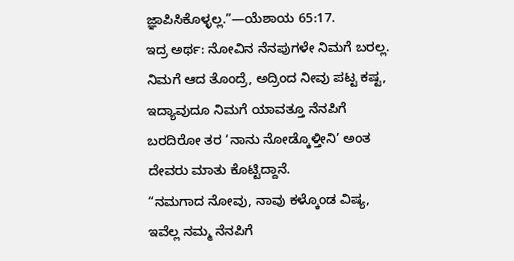ಜ್ಞಾಪಿಸಿಕೊಳ್ಳಲ್ಲ.”—ಯೆಶಾಯ 65:17.
ಇದ್ರ ಅರ್ಥ: ನೋವಿನ ನೆನಪುಗಳೇ ನಿಮಗೆ ಬರಲ್ಲ. ನಿಮಗೆ ಆದ ತೊಂದ್ರೆ, ಅದ್ರಿಂದ ನೀವು ಪಟ್ಟ ಕಷ್ಟ, ಇದ್ಯಾವುದೂ ನಿಮಗೆ ಯಾವತ್ತೂ ನೆನಪಿಗೆ ಬರದಿರೋ ತರ ‘ನಾನು ನೋಡ್ಕೊಳ್ತೀನಿ’ ಅಂತ ದೇವರು ಮಾತು ಕೊಟ್ಟಿದ್ದಾನೆ.
“ನಮಗಾದ ನೋವು, ನಾವು ಕಳ್ಕೊಂಡ ವಿಷ್ಯ, ಇವೆಲ್ಲ ನಮ್ಮ ನೆನಪಿಗೆ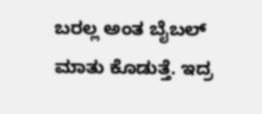ಬರಲ್ಲ ಅಂತ ಬೈಬಲ್ ಮಾತು ಕೊಡುತ್ತೆ. ಇದ್ರ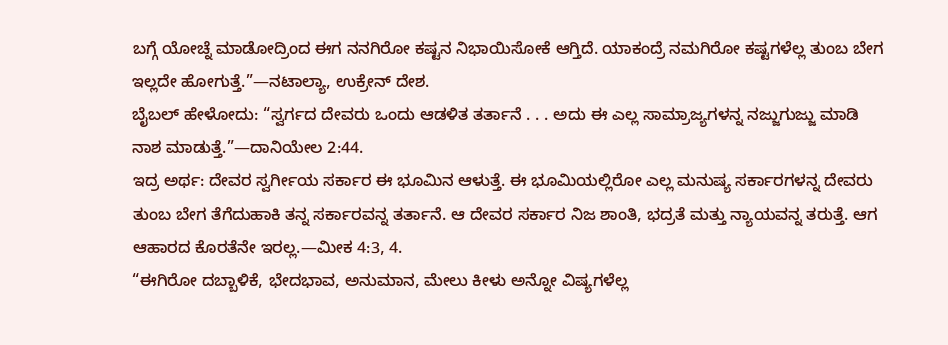ಬಗ್ಗೆ ಯೋಚ್ನೆ ಮಾಡೋದ್ರಿಂದ ಈಗ ನನಗಿರೋ ಕಷ್ಟನ ನಿಭಾಯಿಸೋಕೆ ಆಗ್ತಿದೆ. ಯಾಕಂದ್ರೆ ನಮಗಿರೋ ಕಷ್ಟಗಳೆಲ್ಲ ತುಂಬ ಬೇಗ ಇಲ್ಲದೇ ಹೋಗುತ್ತೆ.”—ನಟಾಲ್ಯಾ, ಉಕ್ರೇನ್ ದೇಶ.
ಬೈಬಲ್ ಹೇಳೋದು: “ಸ್ವರ್ಗದ ದೇವರು ಒಂದು ಆಡಳಿತ ತರ್ತಾನೆ . . . ಅದು ಈ ಎಲ್ಲ ಸಾಮ್ರಾಜ್ಯಗಳನ್ನ ನಜ್ಜುಗುಜ್ಜು ಮಾಡಿ ನಾಶ ಮಾಡುತ್ತೆ.”—ದಾನಿಯೇಲ 2:44.
ಇದ್ರ ಅರ್ಥ: ದೇವರ ಸ್ವರ್ಗೀಯ ಸರ್ಕಾರ ಈ ಭೂಮಿನ ಆಳುತ್ತೆ. ಈ ಭೂಮಿಯಲ್ಲಿರೋ ಎಲ್ಲ ಮನುಷ್ಯ ಸರ್ಕಾರಗಳನ್ನ ದೇವರು ತುಂಬ ಬೇಗ ತೆಗೆದುಹಾಕಿ ತನ್ನ ಸರ್ಕಾರವನ್ನ ತರ್ತಾನೆ. ಆ ದೇವರ ಸರ್ಕಾರ ನಿಜ ಶಾಂತಿ, ಭದ್ರತೆ ಮತ್ತು ನ್ಯಾಯವನ್ನ ತರುತ್ತೆ. ಆಗ ಆಹಾರದ ಕೊರತೆನೇ ಇರಲ್ಲ.—ಮೀಕ 4:3, 4.
“ಈಗಿರೋ ದಬ್ಬಾಳಿಕೆ, ಭೇದಭಾವ, ಅನುಮಾನ, ಮೇಲು ಕೀಳು ಅನ್ನೋ ವಿಷ್ಯಗಳೆಲ್ಲ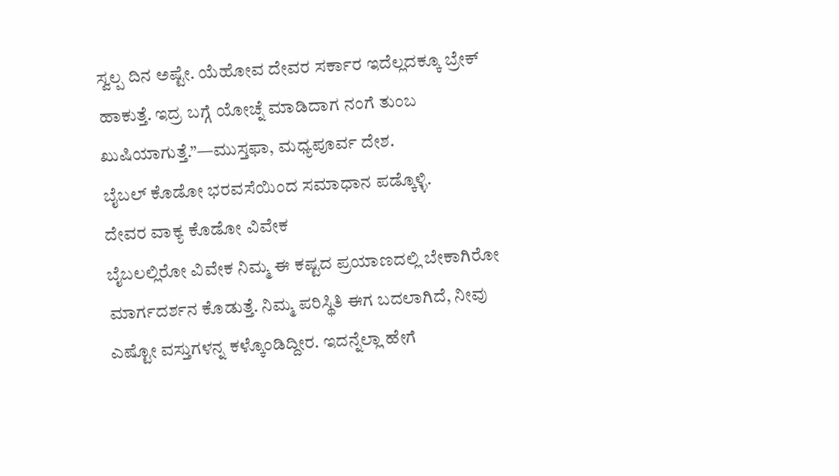ಸ್ವಲ್ಪ ದಿನ ಅಷ್ಟೇ. ಯೆಹೋವ ದೇವರ ಸರ್ಕಾರ ಇದೆಲ್ಲದಕ್ಕೂ ಬ್ರೇಕ್ ಹಾಕುತ್ತೆ. ಇದ್ರ ಬಗ್ಗೆ ಯೋಚ್ನೆ ಮಾಡಿದಾಗ ನಂಗೆ ತುಂಬ ಖುಷಿಯಾಗುತ್ತೆ.”—ಮುಸ್ತಫಾ, ಮಧ್ಯಪೂರ್ವ ದೇಶ.
ಬೈಬಲ್ ಕೊಡೋ ಭರವಸೆಯಿಂದ ಸಮಾಧಾನ ಪಡ್ಕೊಳ್ಳಿ.
ದೇವರ ವಾಕ್ಯ ಕೊಡೋ ವಿವೇಕ
ಬೈಬಲಲ್ಲಿರೋ ವಿವೇಕ ನಿಮ್ಮ ಈ ಕಷ್ಟದ ಪ್ರಯಾಣದಲ್ಲಿ ಬೇಕಾಗಿರೋ ಮಾರ್ಗದರ್ಶನ ಕೊಡುತ್ತೆ. ನಿಮ್ಮ ಪರಿಸ್ಥಿತಿ ಈಗ ಬದಲಾಗಿದೆ, ನೀವು ಎಷ್ಟೋ ವಸ್ತುಗಳನ್ನ ಕಳ್ಕೊಂಡಿದ್ದೀರ. ಇದನ್ನೆಲ್ಲಾ ಹೇಗೆ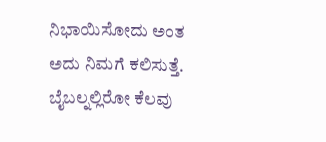ನಿಭಾಯಿಸೋದು ಅಂತ ಅದು ನಿಮಗೆ ಕಲಿಸುತ್ತೆ. ಬೈಬಲ್ನಲ್ಲಿರೋ ಕೆಲವು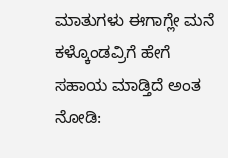ಮಾತುಗಳು ಈಗಾಗ್ಲೇ ಮನೆ ಕಳ್ಕೊಂಡವ್ರಿಗೆ ಹೇಗೆ ಸಹಾಯ ಮಾಡ್ತಿದೆ ಅಂತ ನೋಡಿ: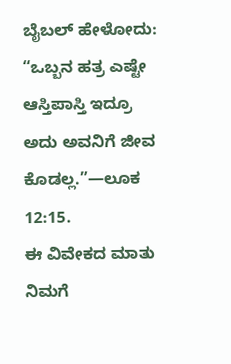ಬೈಬಲ್ ಹೇಳೋದು: “ಒಬ್ಬನ ಹತ್ರ ಎಷ್ಟೇ ಆಸ್ತಿಪಾಸ್ತಿ ಇದ್ರೂ ಅದು ಅವನಿಗೆ ಜೀವ ಕೊಡಲ್ಲ.”—ಲೂಕ 12:15.
ಈ ವಿವೇಕದ ಮಾತು ನಿಮಗೆ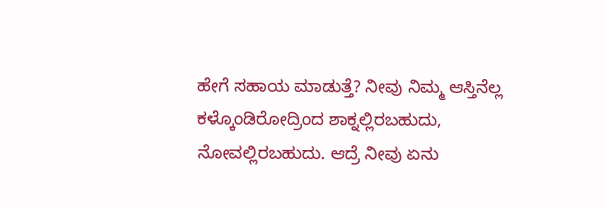ಹೇಗೆ ಸಹಾಯ ಮಾಡುತ್ತೆ? ನೀವು ನಿಮ್ಮ ಆಸ್ತಿನೆಲ್ಲ ಕಳ್ಕೊಂಡಿರೋದ್ರಿಂದ ಶಾಕ್ನಲ್ಲಿರಬಹುದು, ನೋವಲ್ಲಿರಬಹುದು. ಆದ್ರೆ ನೀವು ಏನು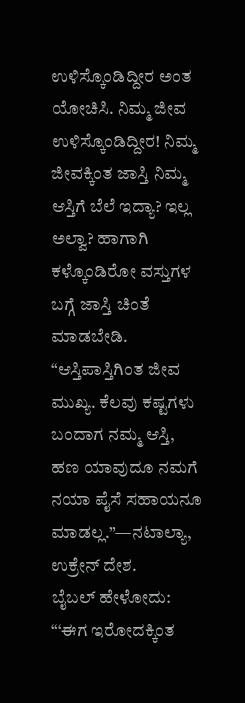ಉಳಿಸ್ಕೊಂಡಿದ್ದೀರ ಅಂತ ಯೋಚಿಸಿ. ನಿಮ್ಮ ಜೀವ ಉಳಿಸ್ಕೊಂಡಿದ್ದೀರ! ನಿಮ್ಮ ಜೀವಕ್ಕಿಂತ ಜಾಸ್ತಿ ನಿಮ್ಮ ಆಸ್ತಿಗೆ ಬೆಲೆ ಇದ್ಯಾ? ಇಲ್ಲ ಅಲ್ವಾ? ಹಾಗಾಗಿ ಕಳ್ಕೊಂಡಿರೋ ವಸ್ತುಗಳ ಬಗ್ಗೆ ಜಾಸ್ತಿ ಚಿಂತೆ ಮಾಡಬೇಡಿ.
“ಆಸ್ತಿಪಾಸ್ತಿಗಿಂತ ಜೀವ ಮುಖ್ಯ. ಕೆಲವು ಕಷ್ಟಗಳು ಬಂದಾಗ ನಮ್ಮ ಆಸ್ತಿ, ಹಣ ಯಾವುದೂ ನಮಗೆ ನಯಾ ಪೈಸೆ ಸಹಾಯನೂ ಮಾಡಲ್ಲ.”—ನಟಾಲ್ಯಾ, ಉಕ್ರೇನ್ ದೇಶ.
ಬೈಬಲ್ ಹೇಳೋದು: “‘ಈಗ ಇರೋದಕ್ಕಿಂತ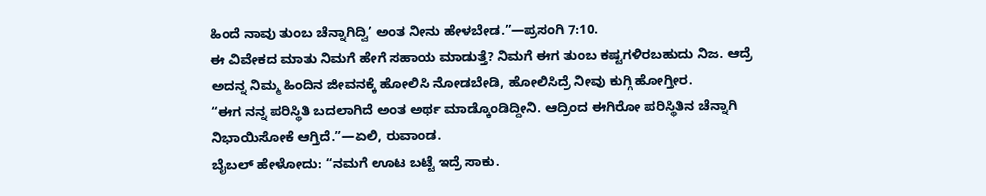ಹಿಂದೆ ನಾವು ತುಂಬ ಚೆನ್ನಾಗಿದ್ವಿ’ ಅಂತ ನೀನು ಹೇಳಬೇಡ.”—ಪ್ರಸಂಗಿ 7:10.
ಈ ವಿವೇಕದ ಮಾತು ನಿಮಗೆ ಹೇಗೆ ಸಹಾಯ ಮಾಡುತ್ತೆ? ನಿಮಗೆ ಈಗ ತುಂಬ ಕಷ್ಟಗಳಿರಬಹುದು ನಿಜ. ಆದ್ರೆ ಅದನ್ನ ನಿಮ್ಮ ಹಿಂದಿನ ಜೀವನಕ್ಕೆ ಹೋಲಿಸಿ ನೋಡಬೇಡಿ, ಹೋಲಿಸಿದ್ರೆ ನೀವು ಕುಗ್ಗಿ ಹೋಗ್ತೀರ.
“ಈಗ ನನ್ನ ಪರಿಸ್ಥಿತಿ ಬದಲಾಗಿದೆ ಅಂತ ಅರ್ಥ ಮಾಡ್ಕೊಂಡಿದ್ದೀನಿ. ಆದ್ರಿಂದ ಈಗಿರೋ ಪರಿಸ್ಥಿತಿನ ಚೆನ್ನಾಗಿ ನಿಭಾಯಿಸೋಕೆ ಆಗ್ತಿದೆ.”—ಏಲಿ, ರುವಾಂಡ.
ಬೈಬಲ್ ಹೇಳೋದು: “ನಮಗೆ ಊಟ ಬಟ್ಟೆ ಇದ್ರೆ ಸಾಕು.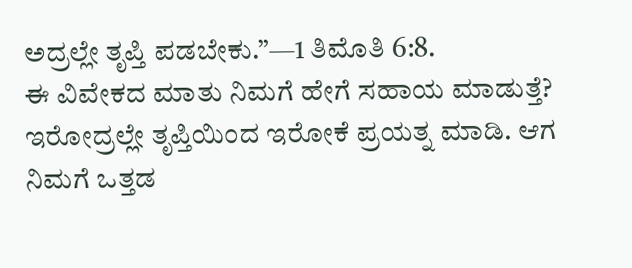ಅದ್ರಲ್ಲೇ ತೃಪ್ತಿ ಪಡಬೇಕು.”—1 ತಿಮೊತಿ 6:8.
ಈ ವಿವೇಕದ ಮಾತು ನಿಮಗೆ ಹೇಗೆ ಸಹಾಯ ಮಾಡುತ್ತೆ? ಇರೋದ್ರಲ್ಲೇ ತೃಪ್ತಿಯಿಂದ ಇರೋಕೆ ಪ್ರಯತ್ನ ಮಾಡಿ. ಆಗ ನಿಮಗೆ ಒತ್ತಡ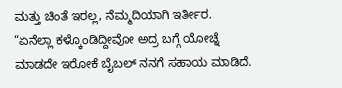ಮತ್ತು ಚಿಂತೆ ಇರಲ್ಲ, ನೆಮ್ಮದಿಯಾಗಿ ಇರ್ತೀರ.
“ಏನೆಲ್ಲಾ ಕಳ್ಕೊಂಡಿದ್ದೀವೋ ಅದ್ರ ಬಗ್ಗೆ ಯೋಚ್ನೆ ಮಾಡದೇ ಇರೋಕೆ ಬೈಬಲ್ ನನಗೆ ಸಹಾಯ ಮಾಡಿದೆ.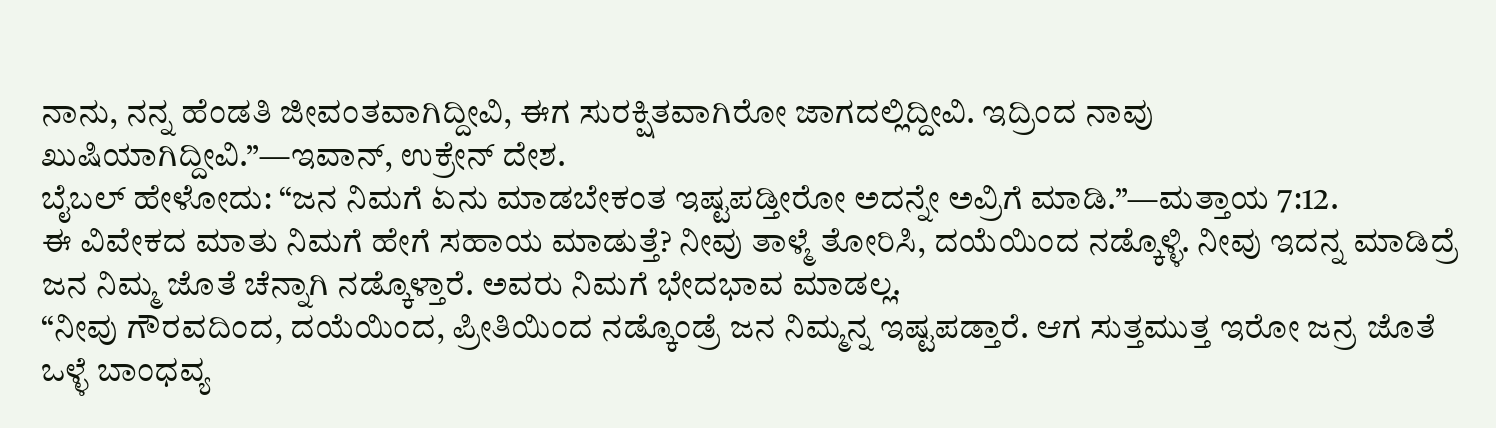ನಾನು, ನನ್ನ ಹೆಂಡತಿ ಜೀವಂತವಾಗಿದ್ದೀವಿ, ಈಗ ಸುರಕ್ಷಿತವಾಗಿರೋ ಜಾಗದಲ್ಲಿದ್ದೀವಿ. ಇದ್ರಿಂದ ನಾವು ಖುಷಿಯಾಗಿದ್ದೀವಿ.”—ಇವಾನ್, ಉಕ್ರೇನ್ ದೇಶ.
ಬೈಬಲ್ ಹೇಳೋದು: “ಜನ ನಿಮಗೆ ಏನು ಮಾಡಬೇಕಂತ ಇಷ್ಟಪಡ್ತೀರೋ ಅದನ್ನೇ ಅವ್ರಿಗೆ ಮಾಡಿ.”—ಮತ್ತಾಯ 7:12.
ಈ ವಿವೇಕದ ಮಾತು ನಿಮಗೆ ಹೇಗೆ ಸಹಾಯ ಮಾಡುತ್ತೆ? ನೀವು ತಾಳ್ಮೆ ತೋರಿಸಿ, ದಯೆಯಿಂದ ನಡ್ಕೊಳ್ಳಿ. ನೀವು ಇದನ್ನ ಮಾಡಿದ್ರೆ ಜನ ನಿಮ್ಮ ಜೊತೆ ಚೆನ್ನಾಗಿ ನಡ್ಕೊಳ್ತಾರೆ. ಅವರು ನಿಮಗೆ ಭೇದಭಾವ ಮಾಡಲ್ಲ.
“ನೀವು ಗೌರವದಿಂದ, ದಯೆಯಿಂದ, ಪ್ರೀತಿಯಿಂದ ನಡ್ಕೊಂಡ್ರೆ ಜನ ನಿಮ್ಮನ್ನ ಇಷ್ಟಪಡ್ತಾರೆ. ಆಗ ಸುತ್ತಮುತ್ತ ಇರೋ ಜನ್ರ ಜೊತೆ ಒಳ್ಳೆ ಬಾಂಧವ್ಯ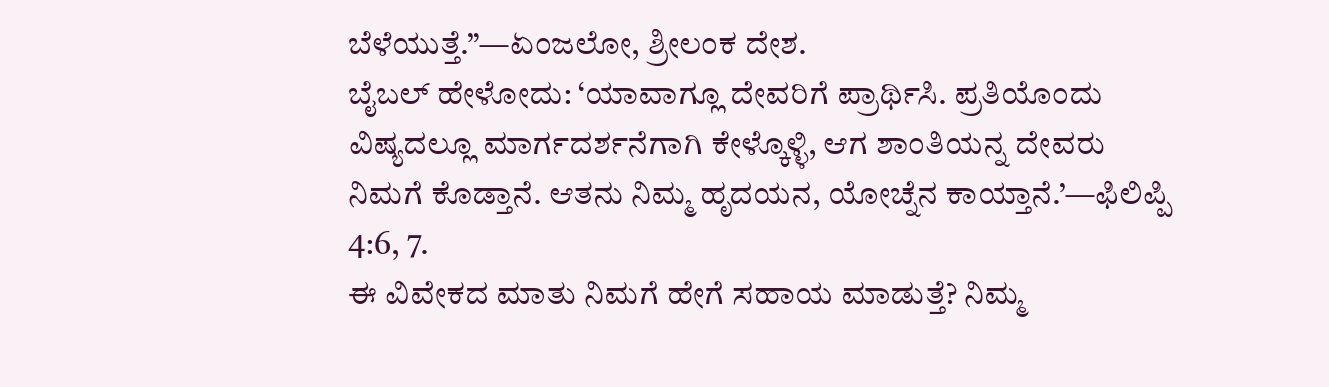ಬೆಳೆಯುತ್ತೆ.”—ಏಂಜಲೋ, ಶ್ರೀಲಂಕ ದೇಶ.
ಬೈಬಲ್ ಹೇಳೋದು: ‘ಯಾವಾಗ್ಲೂ ದೇವರಿಗೆ ಪ್ರಾರ್ಥಿಸಿ. ಪ್ರತಿಯೊಂದು ವಿಷ್ಯದಲ್ಲೂ ಮಾರ್ಗದರ್ಶನೆಗಾಗಿ ಕೇಳ್ಕೊಳ್ಳಿ, ಆಗ ಶಾಂತಿಯನ್ನ ದೇವರು ನಿಮಗೆ ಕೊಡ್ತಾನೆ. ಆತನು ನಿಮ್ಮ ಹೃದಯನ, ಯೋಚ್ನೆನ ಕಾಯ್ತಾನೆ.’—ಫಿಲಿಪ್ಪಿ 4:6, 7.
ಈ ವಿವೇಕದ ಮಾತು ನಿಮಗೆ ಹೇಗೆ ಸಹಾಯ ಮಾಡುತ್ತೆ? ನಿಮ್ಮ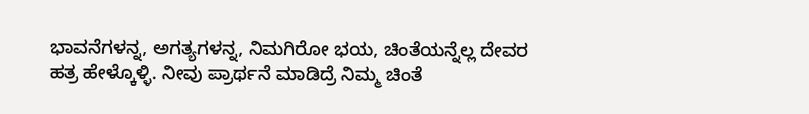ಭಾವನೆಗಳನ್ನ, ಅಗತ್ಯಗಳನ್ನ, ನಿಮಗಿರೋ ಭಯ, ಚಿಂತೆಯನ್ನೆಲ್ಲ ದೇವರ ಹತ್ರ ಹೇಳ್ಕೊಳ್ಳಿ. ನೀವು ಪ್ರಾರ್ಥನೆ ಮಾಡಿದ್ರೆ ನಿಮ್ಮ ಚಿಂತೆ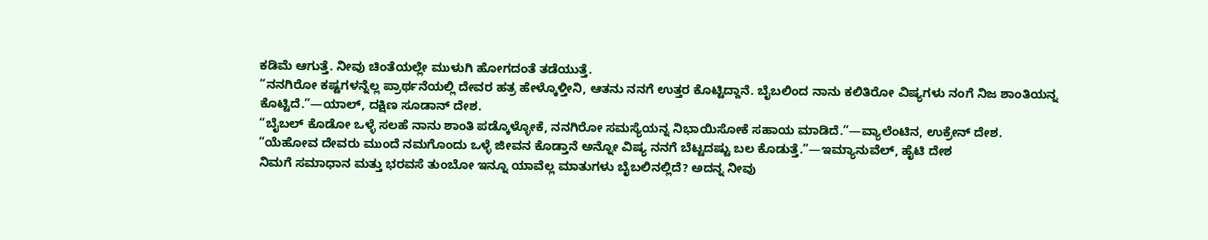ಕಡಿಮೆ ಆಗುತ್ತೆ. ನೀವು ಚಿಂತೆಯಲ್ಲೇ ಮುಳುಗಿ ಹೋಗದಂತೆ ತಡೆಯುತ್ತೆ.
“ನನಗಿರೋ ಕಷ್ಟಗಳನ್ನೆಲ್ಲ ಪ್ರಾರ್ಥನೆಯಲ್ಲಿ ದೇವರ ಹತ್ರ ಹೇಳ್ಕೊಳ್ತೀನಿ, ಆತನು ನನಗೆ ಉತ್ತರ ಕೊಟ್ಟಿದ್ದಾನೆ. ಬೈಬಲಿಂದ ನಾನು ಕಲಿತಿರೋ ವಿಷ್ಯಗಳು ನಂಗೆ ನಿಜ ಶಾಂತಿಯನ್ನ ಕೊಟ್ಟಿದೆ.”—ಯಾಲ್, ದಕ್ಷಿಣ ಸೂಡಾನ್ ದೇಶ.
“ಬೈಬಲ್ ಕೊಡೋ ಒಳ್ಳೆ ಸಲಹೆ ನಾನು ಶಾಂತಿ ಪಡ್ಕೊಳ್ಳೋಕೆ, ನನಗಿರೋ ಸಮಸ್ಯೆಯನ್ನ ನಿಭಾಯಿಸೋಕೆ ಸಹಾಯ ಮಾಡಿದೆ.”—ವ್ಯಾಲೆಂಟಿನ, ಉಕ್ರೇನ್ ದೇಶ.
“ಯೆಹೋವ ದೇವರು ಮುಂದೆ ನಮಗೊಂದು ಒಳ್ಳೆ ಜೀವನ ಕೊಡ್ತಾನೆ ಅನ್ನೋ ವಿಷ್ಯ ನನಗೆ ಬೆಟ್ಟದಷ್ಟು ಬಲ ಕೊಡುತ್ತೆ.”—ಇಮ್ಯಾನುವೆಲ್, ಹೈಟಿ ದೇಶ
ನಿಮಗೆ ಸಮಾಧಾನ ಮತ್ತು ಭರವಸೆ ತುಂಬೋ ಇನ್ನೂ ಯಾವೆಲ್ಲ ಮಾತುಗಳು ಬೈಬಲಿನಲ್ಲಿದೆ? ಅದನ್ನ ನೀವು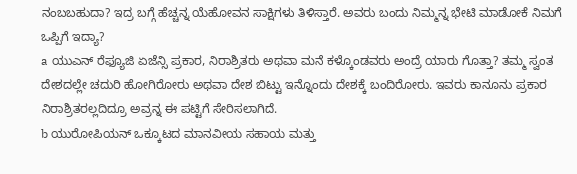ನಂಬಬಹುದಾ? ಇದ್ರ ಬಗ್ಗೆ ಹೆಚ್ಚನ್ನ ಯೆಹೋವನ ಸಾಕ್ಷಿಗಳು ತಿಳಿಸ್ತಾರೆ. ಅವರು ಬಂದು ನಿಮ್ಮನ್ನ ಭೇಟಿ ಮಾಡೋಕೆ ನಿಮಗೆ ಒಪ್ಪಿಗೆ ಇದ್ಯಾ?
a ಯುಎನ್ ರೆಫ್ಯೂಜಿ ಏಜೆನ್ಸಿ ಪ್ರಕಾರ, ನಿರಾಶ್ರಿತರು ಅಥವಾ ಮನೆ ಕಳ್ಕೊಂಡವರು ಅಂದ್ರೆ ಯಾರು ಗೊತ್ತಾ? ತಮ್ಮ ಸ್ವಂತ ದೇಶದಲ್ಲೇ ಚದುರಿ ಹೋಗಿರೋರು ಅಥವಾ ದೇಶ ಬಿಟ್ಟು ಇನ್ನೊಂದು ದೇಶಕ್ಕೆ ಬಂದಿರೋರು. ಇವರು ಕಾನೂನು ಪ್ರಕಾರ ನಿರಾಶ್ರಿತರಲ್ಲದಿದ್ರೂ ಅವ್ರನ್ನ ಈ ಪಟ್ಟಿಗೆ ಸೇರಿಸಲಾಗಿದೆ.
b ಯುರೋಪಿಯನ್ ಒಕ್ಕೂಟದ ಮಾನವೀಯ ಸಹಾಯ ಮತ್ತು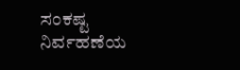ಸಂಕಷ್ಟ ನಿರ್ವಹಣೆಯ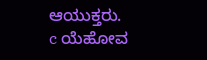ಆಯುಕ್ತರು.
c ಯೆಹೋವ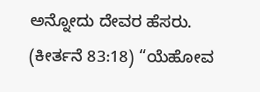ಅನ್ನೋದು ದೇವರ ಹೆಸರು. (ಕೀರ್ತನೆ 83:18) “ಯೆಹೋವ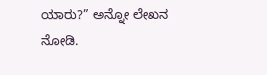ಯಾರು?” ಅನ್ನೋ ಲೇಖನ ನೋಡಿ.